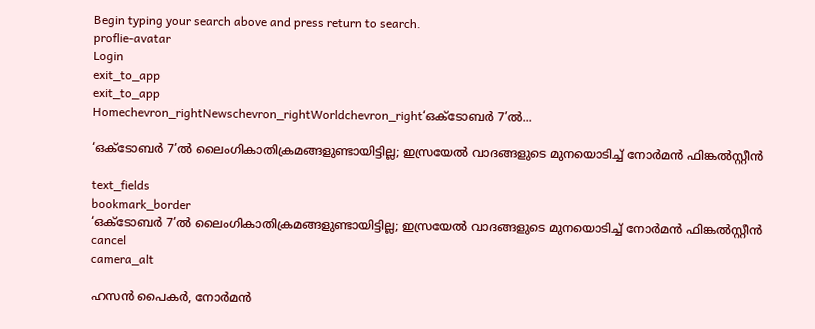Begin typing your search above and press return to search.
proflie-avatar
Login
exit_to_app
exit_to_app
Homechevron_rightNewschevron_rightWorldchevron_right‘ഒക്ടോബർ 7’ൽ...

‘ഒക്ടോബർ 7’ൽ ലൈംഗികാതിക്രമങ്ങളുണ്ടായിട്ടില്ല; ഇസ്രയേൽ വാദങ്ങളുടെ മുനയൊടിച്ച് നോർമൻ ഫിങ്കൽസ്റ്റീൻ

text_fields
bookmark_border
‘ഒക്ടോബർ 7’ൽ ലൈംഗികാതിക്രമങ്ങളുണ്ടായിട്ടില്ല; ഇസ്രയേൽ വാദങ്ങളുടെ മുനയൊടിച്ച് നോർമൻ ഫിങ്കൽസ്റ്റീൻ
cancel
camera_alt

ഹസൻ പൈകർ, നോർമൻ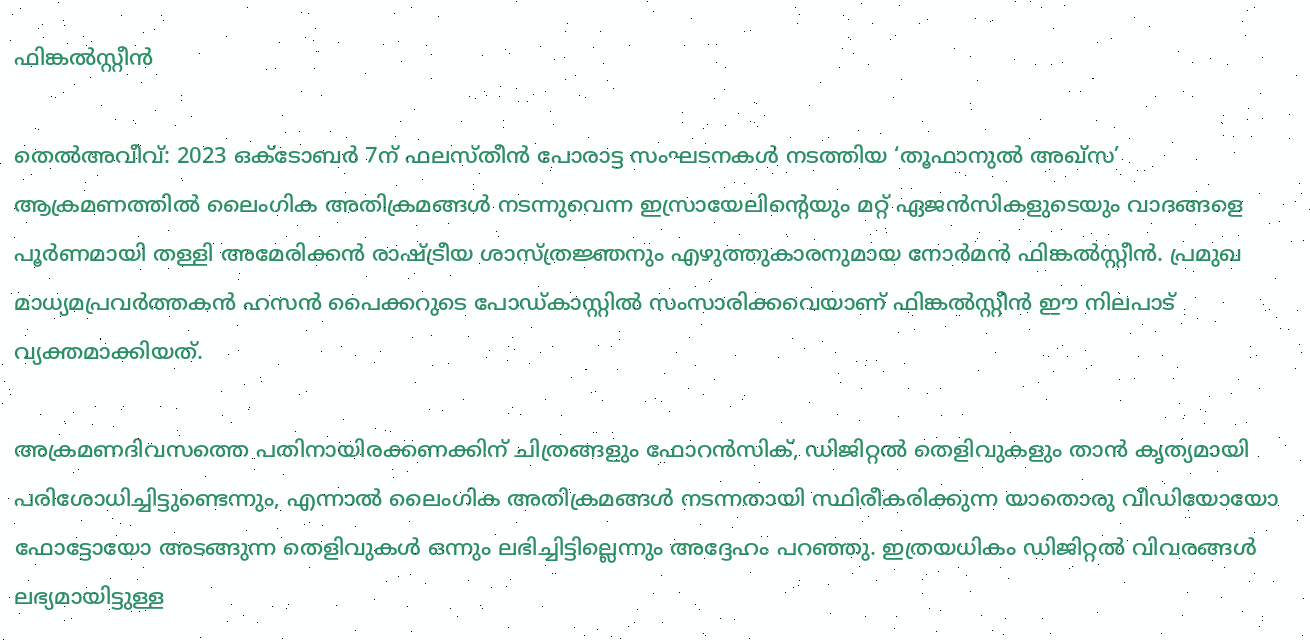ഫിങ്കൽസ്റ്റീൻ

തെൽഅവീവ്: 2023 ഒക്ടോബർ 7ന് ഫലസ്തീൻ പോരാട്ട സംഘടനകൾ നടത്തിയ ‘തൂഫാനുൽ അഖ്സ’ ആക്രമണത്തിൽ ലൈംഗിക അതിക്രമങ്ങൾ നടന്നുവെന്ന ഇസ്രായേലിന്റെയും മറ്റ് ഏജൻസികളുടെയും വാദങ്ങളെ പൂർണമായി തള്ളി അമേരിക്കൻ രാഷ്ട്രീയ ശാസ്ത്രജ്ഞനും എഴുത്തുകാരനുമായ നോർമൻ ഫിങ്കൽസ്റ്റീൻ. പ്രമുഖ മാധ്യമപ്രവർത്തകൻ ഹസൻ പൈക്കറുടെ പോഡ്‌കാസ്റ്റിൽ സംസാരിക്കവെയാണ് ഫിങ്കൽസ്റ്റീൻ ഈ നിലപാട് വ്യക്തമാക്കിയത്.

അക്രമണദിവസത്തെ പതിനായിരക്കണക്കിന് ചിത്രങ്ങളും ഫോറൻസിക്, ഡിജിറ്റൽ തെളിവുകളും താൻ കൃത്യമായി പരിശോധിച്ചിട്ടുണ്ടെന്നും, എന്നാൽ ലൈംഗിക അതിക്രമങ്ങൾ നടന്നതായി സ്ഥിരീകരിക്കുന്ന യാതൊരു വീഡിയോയോ ഫോട്ടോയോ അടങ്ങുന്ന തെളിവുകൾ ഒന്നും ലഭിച്ചിട്ടില്ലെന്നും അദ്ദേഹം പറഞ്ഞു. ഇത്രയധികം ഡിജിറ്റൽ വിവരങ്ങൾ ലഭ്യമായിട്ടുള്ള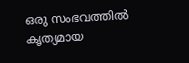ഒരു സംഭവത്തിൽ കൃത്യമായ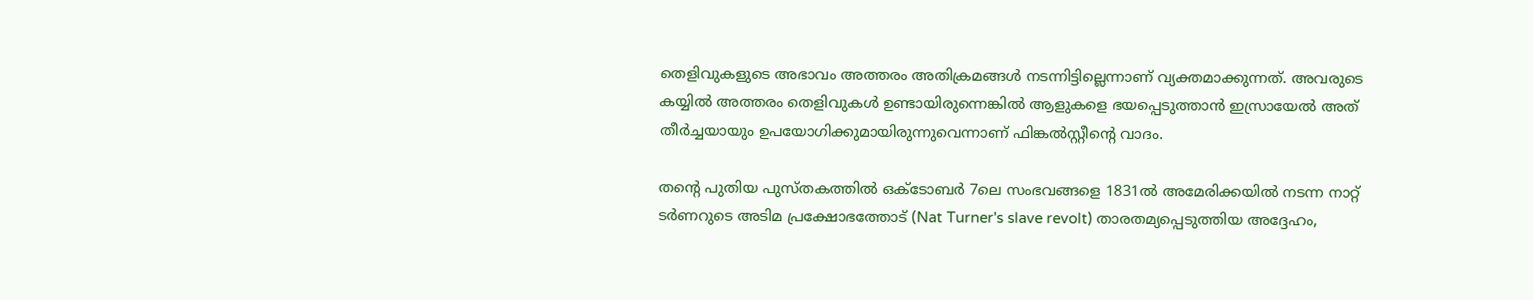തെളിവുകളുടെ അഭാവം അത്തരം അതിക്രമങ്ങൾ നടന്നിട്ടില്ലെന്നാണ് വ്യക്തമാക്കുന്നത്. അവരുടെ കയ്യിൽ അത്തരം തെളിവുകൾ ഉണ്ടായിരുന്നെങ്കിൽ ആളുകളെ ഭയപ്പെടുത്താൻ ഇസ്രായേൽ അത് തീർച്ചയായും ഉപയോഗിക്കുമായിരുന്നുവെന്നാണ് ഫിങ്കൽസ്റ്റീന്റെ വാദം.

തന്റെ പുതിയ പുസ്തകത്തിൽ ഒക്ടോബർ 7ലെ സംഭവങ്ങളെ 1831ൽ അമേരിക്കയിൽ നടന്ന നാറ്റ് ടർണറുടെ അടിമ പ്രക്ഷോഭത്തോട് (Nat Turner's slave revolt) താരതമ്യപ്പെടുത്തിയ അദ്ദേഹം,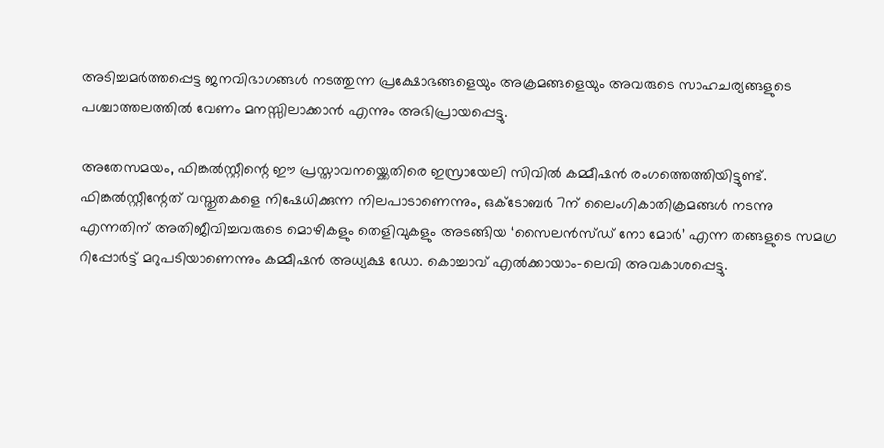അടിച്ചമർത്തപ്പെട്ട ജനവിഭാഗങ്ങൾ നടത്തുന്ന പ്രക്ഷോഭങ്ങളെയും അക്രമങ്ങളെയും അവരുടെ സാഹചര്യങ്ങളുടെ പശ്ചാത്തലത്തിൽ വേണം മനസ്സിലാക്കാൻ എന്നും അഭിപ്രായപ്പെട്ടു.

അതേസമയം, ഫിങ്കൽസ്റ്റീന്റെ ഈ പ്രസ്താവനയ്ക്കെതിരെ ഇസ്രായേലി സിവിൽ കമ്മീഷൻ രംഗത്തെത്തിയിട്ടുണ്ട്. ഫിങ്കൽസ്റ്റീന്റേത് വസ്തുതകളെ നിഷേധിക്കുന്ന നിലപാടാണെന്നും, ഒക്ടോബർ 7ന് ലൈംഗികാതിക്രമങ്ങൾ നടന്നു എന്നതിന് അതിജീവിച്ചവരുടെ മൊഴികളും തെളിവുകളും അടങ്ങിയ ‘സൈലൻസ്ഡ് നോ മോർ’ എന്ന തങ്ങളുടെ സമഗ്ര റിപ്പോർട്ട് മറുപടിയാണെന്നും കമ്മീഷൻ അധ്യക്ഷ ഡോ. കൊച്ചാവ് എൽക്കായാം-ലെവി അവകാശപ്പെട്ടു.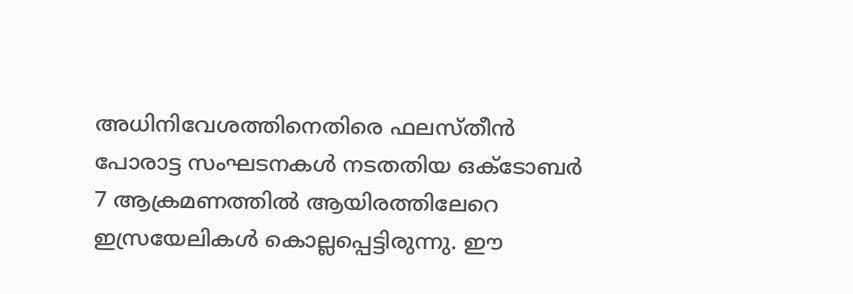അധിനിവേശത്തിനെതിരെ ഫലസ്തീൻ പോരാട്ട സംഘടനകൾ നടതതിയ ഒക്ടോബർ 7 ആക്രമണത്തിൽ ആയിരത്തിലേറെ ഇസ്രയേലികൾ കൊല്ലപ്പെട്ടിരുന്നു. ഈ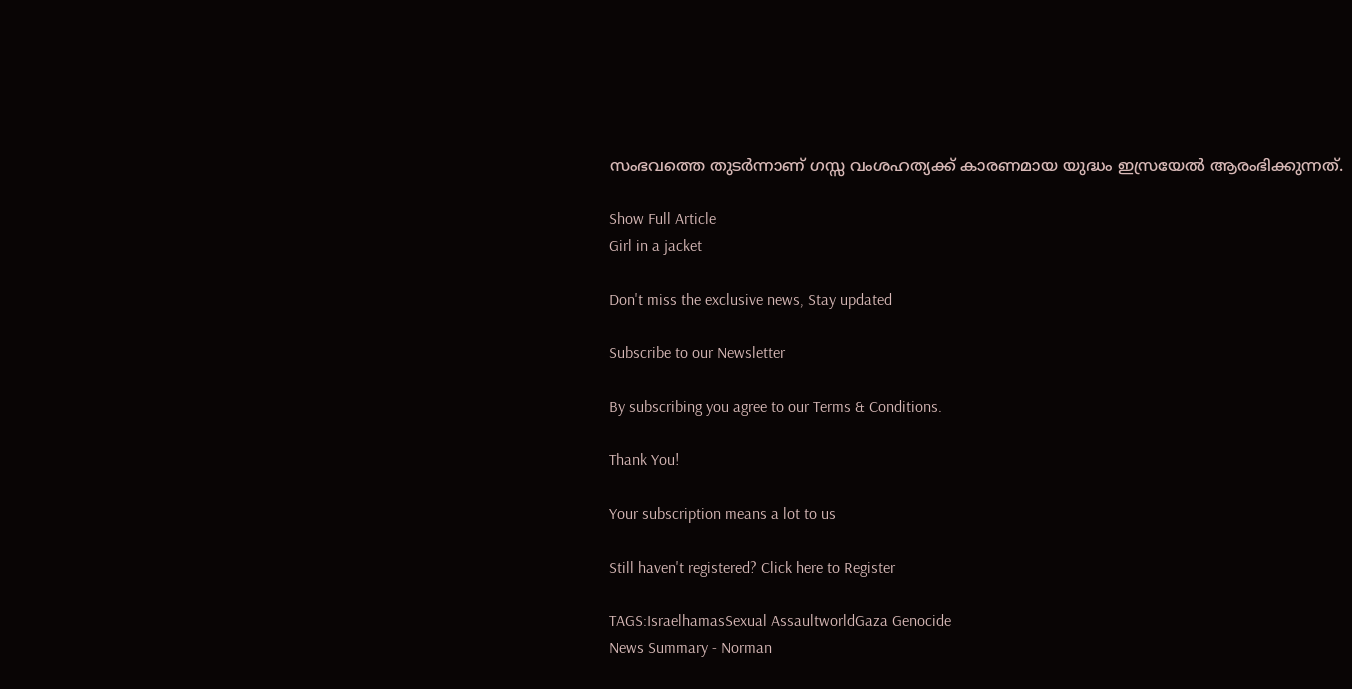സംഭവത്തെ തുടർന്നാണ് ഗസ്സ വംശഹത്യക്ക് കാരണമായ യുദ്ധം ഇസ്രയേൽ ആരംഭിക്കുന്നത്.

Show Full Article
Girl in a jacket

Don't miss the exclusive news, Stay updated

Subscribe to our Newsletter

By subscribing you agree to our Terms & Conditions.

Thank You!

Your subscription means a lot to us

Still haven't registered? Click here to Register

TAGS:IsraelhamasSexual AssaultworldGaza Genocide
News Summary - Norman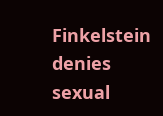Finkelstein denies sexual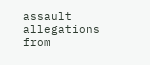assault allegations from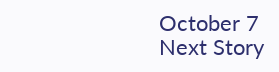October 7
Next Story